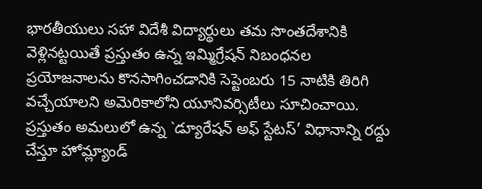భారతీయులు సహా విదేశీ విద్యార్థులు తమ సొంతదేశానికి వెళ్లినట్టయితే ప్రస్తుతం ఉన్న ఇమ్మిగ్రేషన్ నిబంధనల ప్రయోజనాలను కొనసాగించడానికి సెప్టెంబరు 15 నాటికి తిరిగి వచ్చేయాలని అమెరికాలోని యూనివర్సిటీలు సూచించాయి. ప్రస్తుతం అమలులో ఉన్న `డ్యూరేషన్ అఫ్ స్టేటస్’ విధానాన్ని రద్దు చేస్తూ హోమ్ల్యాండ్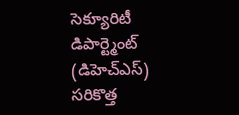సెక్యూరిటీ డిపార్ట్మెంట్ (డిహెచ్ఎస్) సరికొత్త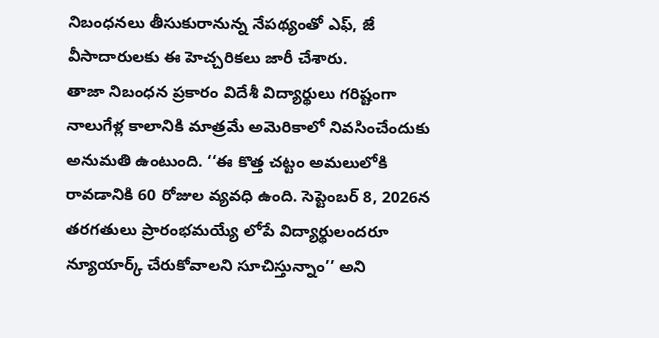నిబంధనలు తీసుకురానున్న నేపథ్యంతో ఎఫ్, జే వీసాదారులకు ఈ హెచ్చరికలు జారీ చేశారు.
తాజా నిబంధన ప్రకారం విదేశీ విద్యార్థులు గరిష్టంగా నాలుగేళ్ల కాలానికి మాత్రమే అమెరికాలో నివసించేందుకు అనుమతి ఉంటుంది. ‘‘ఈ కొత్త చట్టం అమలులోకి రావడానికి 60 రోజుల వ్యవధి ఉంది. సెప్టెంబర్ 8, 2026న తరగతులు ప్రారంభమయ్యే లోపే విద్యార్థులందరూ న్యూయార్క్ చేరుకోవాలని సూచిస్తున్నాం’’ అని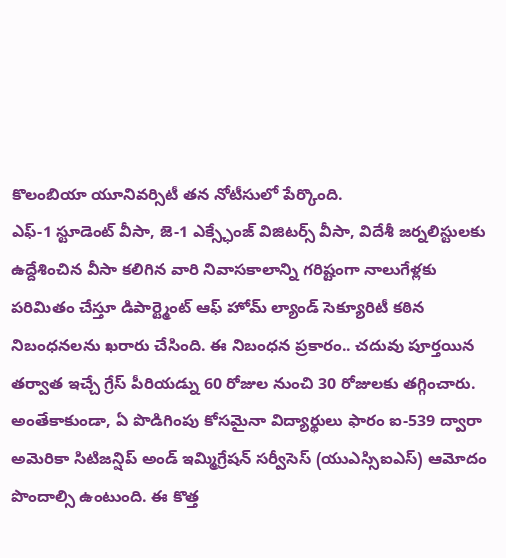కొలంబియా యూనివర్సిటీ తన నోటీసులో పేర్కొంది.
ఎఫ్-1 స్టూడెంట్ వీసా, జె-1 ఎక్స్ఛేంజ్ విజిటర్స్ వీసా, విదేశీ జర్నలిస్టులకు ఉద్దేశించిన వీసా కలిగిన వారి నివాసకాలాన్ని గరిష్టంగా నాలుగేళ్లకు పరిమితం చేస్తూ డిపార్ట్మెంట్ ఆఫ్ హోమ్ ల్యాండ్ సెక్యూరిటీ కఠిన నిబంధనలను ఖరారు చేసింది. ఈ నిబంధన ప్రకారం.. చదువు పూర్తయిన తర్వాత ఇచ్చే గ్రేస్ పీరియడ్ను 60 రోజుల నుంచి 30 రోజులకు తగ్గించారు.
అంతేకాకుండా, ఏ పొడిగింపు కోసమైనా విద్యార్థులు ఫారం ఐ-539 ద్వారా అమెరికా సిటిజన్షిప్ అండ్ ఇమ్మిగ్రేషన్ సర్వీసెస్ (యుఎస్సిఐఎస్) ఆమోదం పొందాల్సి ఉంటుంది. ఈ కొత్త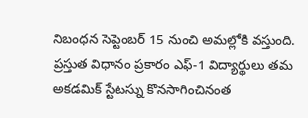నిబంధన సెప్టెంబర్ 15 నుంచి అమల్లోకి వస్తుంది. ప్రస్తుత విధానం ప్రకారం ఎఫ్-1 విద్యార్థులు తమ అకడమిక్ స్టేటస్ను కొనసాగించినంత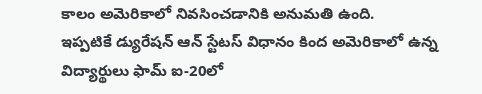కాలం అమెరికాలో నివసించడానికి అనుమతి ఉంది.
ఇప్పటికే డ్యురేషన్ ఆన్ స్టేటస్ విధానం కింద అమెరికాలో ఉన్న విద్యార్థులు ఫామ్ ఐ-20లో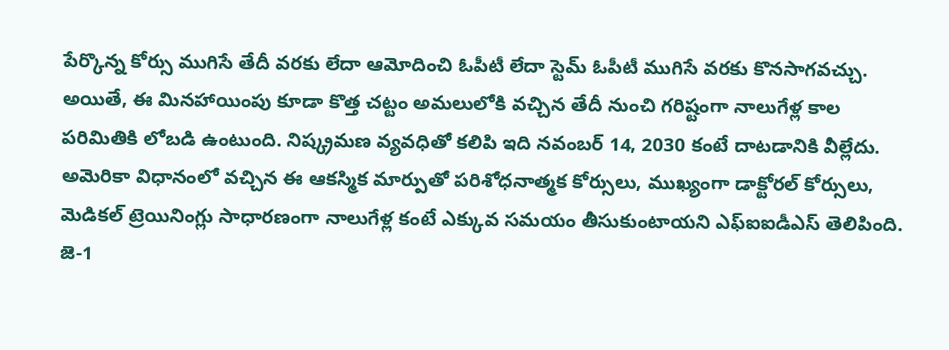పేర్కొన్న కోర్సు ముగిసే తేదీ వరకు లేదా ఆమోదించి ఓపీటీ లేదా స్టెమ్ ఓపీటీ ముగిసే వరకు కొనసాగవచ్చు. అయితే, ఈ మినహాయింపు కూడా కొత్త చట్టం అమలులోకి వచ్చిన తేదీ నుంచి గరిష్టంగా నాలుగేళ్ల కాల పరిమితికి లోబడి ఉంటుంది. నిష్క్రమణ వ్యవధితో కలిపి ఇది నవంబర్ 14, 2030 కంటే దాటడానికి వీల్లేదు.
అమెరికా విధానంలో వచ్చిన ఈ ఆకస్మిక మార్పుతో పరిశోధనాత్మక కోర్సులు, ముఖ్యంగా డాక్టోరల్ కోర్సులు, మెడికల్ ట్రెయినింగ్లు సాధారణంగా నాలుగేళ్ల కంటే ఎక్కువ సమయం తీసుకుంటాయని ఎఫ్ఐఐడీఎస్ తెలిపింది. జె-1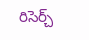రిసెర్చ్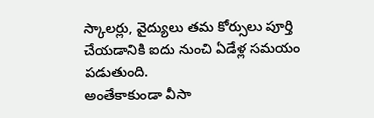స్కాలర్లు, వైద్యులు తమ కోర్సులు పూర్తి చేయడానికి ఐదు నుంచి ఏడేళ్ల సమయం పడుతుంది.
అంతేకాకుండా వీసా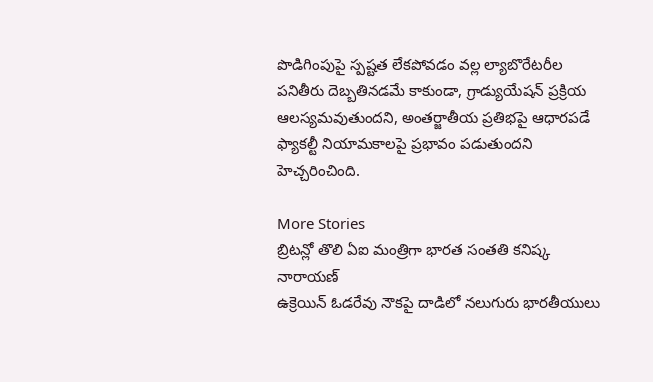పొడిగింపుపై స్పష్టత లేకపోవడం వల్ల ల్యాబొరేటరీల పనితీరు దెబ్బతినడమే కాకుండా, గ్రాడ్యుయేషన్ ప్రక్రియ ఆలస్యమవుతుందని, అంతర్జాతీయ ప్రతిభపై ఆధారపడే ఫ్యాకల్టీ నియామకాలపై ప్రభావం పడుతుందని హెచ్చరించింది.

More Stories
బ్రిటన్లో తొలి ఏఐ మంత్రిగా భారత సంతతి కనిష్క నారాయణ్
ఉక్రెయిన్ ఓడరేవు నౌకపై దాడిలో నలుగురు భారతీయులు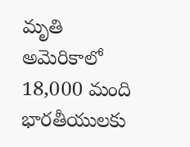మృతి
అమెరికాలో 18,000 మంది భారతీయులకు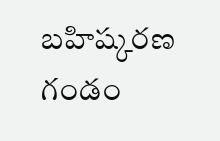బహిష్కరణ గండం